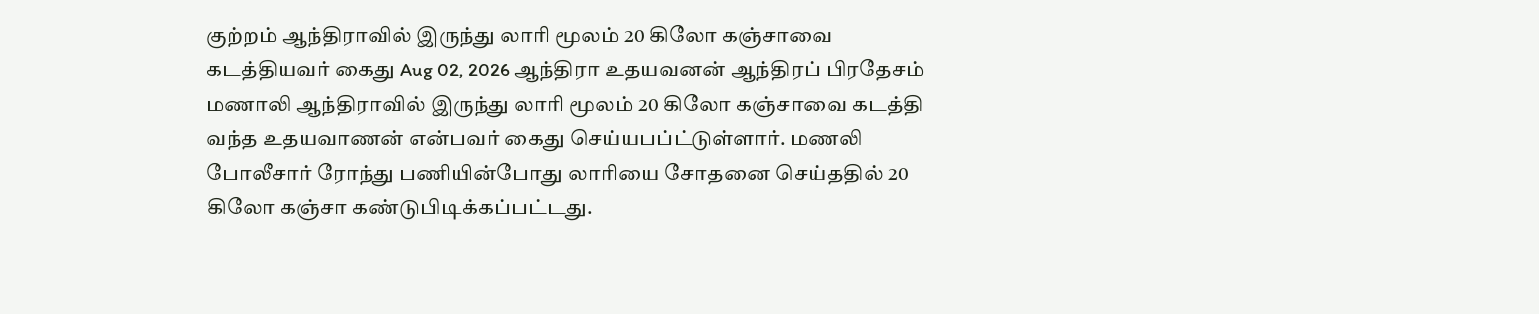குற்றம் ஆந்திராவில் இருந்து லாரி மூலம் 20 கிலோ கஞ்சாவை கடத்தியவர் கைது Aug 02, 2026 ஆந்திரா உதயவனன் ஆந்திரப் பிரதேசம் மணாலி ஆந்திராவில் இருந்து லாரி மூலம் 20 கிலோ கஞ்சாவை கடத்தி வந்த உதயவாணன் என்பவர் கைது செய்யபப்ட்டுள்ளார். மணலி போலீசார் ரோந்து பணியின்போது லாரியை சோதனை செய்ததில் 20 கிலோ கஞ்சா கண்டுபிடிக்கப்பட்டது.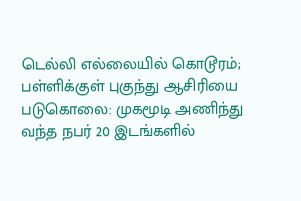டெல்லி எல்லையில் கொடூரம்; பள்ளிக்குள் புகுந்து ஆசிரியை படுகொலை: முகமூடி அணிந்து வந்த நபர் 20 இடங்களில்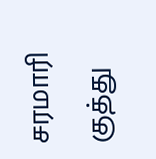சரமாரி குத்து